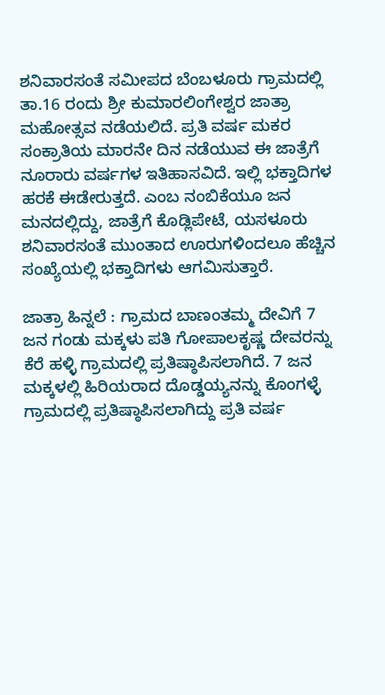ಶನಿವಾರಸಂತೆ ಸಮೀಪದ ಬೆಂಬಳೂರು ಗ್ರಾಮದಲ್ಲಿ ತಾ.16 ರಂದು ಶ್ರೀ ಕುಮಾರಲಿಂಗೇಶ್ವರ ಜಾತ್ರಾ ಮಹೋತ್ಸವ ನಡೆಯಲಿದೆ. ಪ್ರತಿ ವರ್ಷ ಮಕರ ಸಂಕ್ರಾತಿಯ ಮಾರನೇ ದಿನ ನಡೆಯುವ ಈ ಜಾತ್ರೆಗೆ ನೂರಾರು ವರ್ಷಗಳ ಇತಿಹಾಸವಿದೆ. ಇಲ್ಲಿ ಭಕ್ತಾದಿಗಳ ಹರಕೆ ಈಡೇರುತ್ತದೆ. ಎಂಬ ನಂಬಿಕೆಯೂ ಜನ ಮನದಲ್ಲಿದ್ದು, ಜಾತ್ರೆಗೆ ಕೊಡ್ಲಿಪೇಟೆ, ಯಸಳೂರು ಶನಿವಾರಸಂತೆ ಮುಂತಾದ ಊರುಗಳಿಂದಲೂ ಹೆಚ್ಚಿನ ಸಂಖ್ಯೆಯಲ್ಲಿ ಭಕ್ತಾದಿಗಳು ಆಗಮಿಸುತ್ತಾರೆ.

ಜಾತ್ರಾ ಹಿನ್ನಲೆ : ಗ್ರಾಮದ ಬಾಣಂತಮ್ಮ ದೇವಿಗೆ 7 ಜನ ಗಂಡು ಮಕ್ಕಳು ಪತಿ ಗೋಪಾಲಕೃಷ್ಣ ದೇವರನ್ನು ಕೆರೆ ಹಳ್ಳಿ ಗ್ರಾಮದಲ್ಲಿ ಪ್ರತಿಷ್ಠಾಪಿಸಲಾಗಿದೆ. 7 ಜನ ಮಕ್ಕಳಲ್ಲಿ ಹಿರಿಯರಾದ ದೊಡ್ಡಯ್ಯನನ್ನು ಕೊಂಗಳ್ಳೆ ಗ್ರಾಮದಲ್ಲಿ ಪ್ರತಿಷ್ಠಾಪಿಸಲಾಗಿದ್ದು ಪ್ರತಿ ವರ್ಷ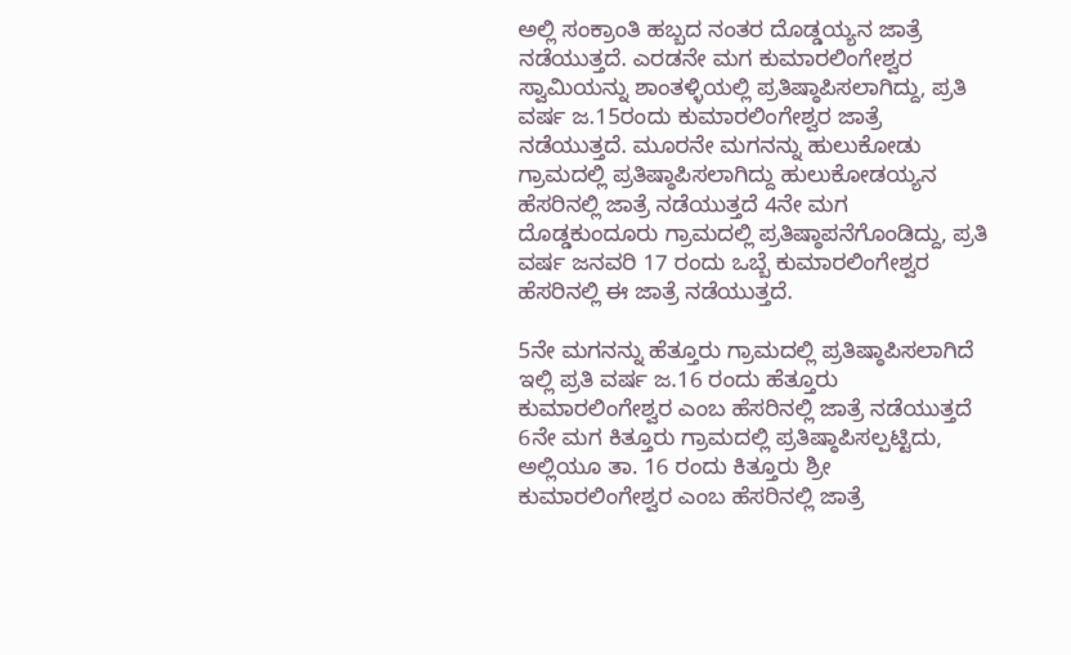ಅಲ್ಲಿ ಸಂಕ್ರಾಂತಿ ಹಬ್ಬದ ನಂತರ ದೊಡ್ಡಯ್ಯನ ಜಾತ್ರೆ ನಡೆಯುತ್ತದೆ. ಎರಡನೇ ಮಗ ಕುಮಾರಲಿಂಗೇಶ್ವರ ಸ್ವಾಮಿಯನ್ನು ಶಾಂತಳ್ಳಿಯಲ್ಲಿ ಪ್ರತಿಷ್ಠಾಪಿಸಲಾಗಿದ್ದು, ಪ್ರತಿ ವರ್ಷ ಜ.15ರಂದು ಕುಮಾರಲಿಂಗೇಶ್ವರ ಜಾತ್ರೆ ನಡೆಯುತ್ತದೆ. ಮೂರನೇ ಮಗನನ್ನು ಹುಲುಕೋಡು ಗ್ರಾಮದಲ್ಲಿ ಪ್ರತಿಷ್ಠಾಪಿಸಲಾಗಿದ್ದು ಹುಲುಕೋಡಯ್ಯನ ಹೆಸರಿನಲ್ಲಿ ಜಾತ್ರೆ ನಡೆಯುತ್ತದೆ 4ನೇ ಮಗ ದೊಡ್ಡಕುಂದೂರು ಗ್ರಾಮದಲ್ಲಿ ಪ್ರತಿಷ್ಠಾಪನೆಗೊಂಡಿದ್ದು, ಪ್ರತಿ ವರ್ಷ ಜನವರಿ 17 ರಂದು ಒಬ್ಬೆ ಕುಮಾರಲಿಂಗೇಶ್ವರ ಹೆಸರಿನಲ್ಲಿ ಈ ಜಾತ್ರೆ ನಡೆಯುತ್ತದೆ.

5ನೇ ಮಗನನ್ನು ಹೆತ್ತೂರು ಗ್ರಾಮದಲ್ಲಿ ಪ್ರತಿಷ್ಠಾಪಿಸಲಾಗಿದೆ ಇಲ್ಲಿ ಪ್ರತಿ ವರ್ಷ ಜ.16 ರಂದು ಹೆತ್ತೂರು ಕುಮಾರಲಿಂಗೇಶ್ವರ ಎಂಬ ಹೆಸರಿನಲ್ಲಿ ಜಾತ್ರೆ ನಡೆಯುತ್ತದೆ 6ನೇ ಮಗ ಕಿತ್ತೂರು ಗ್ರಾಮದಲ್ಲಿ ಪ್ರತಿಷ್ಠಾಪಿಸಲ್ಪಟ್ಟಿದು, ಅಲ್ಲಿಯೂ ತಾ. 16 ರಂದು ಕಿತ್ತೂರು ಶ್ರೀ ಕುಮಾರಲಿಂಗೇಶ್ವರ ಎಂಬ ಹೆಸರಿನಲ್ಲಿ ಜಾತ್ರೆ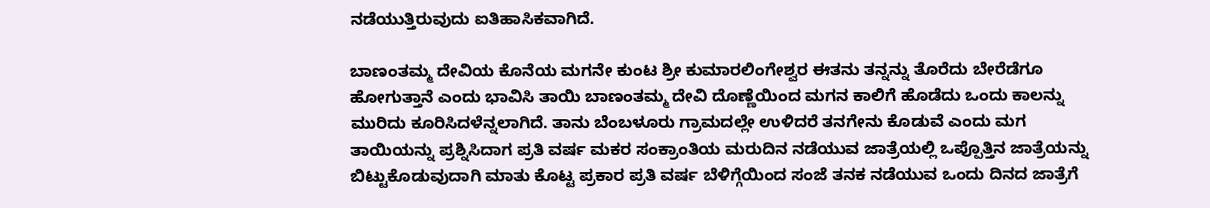ನಡೆಯುತ್ತಿರುವುದು ಐತಿಹಾಸಿಕವಾಗಿದೆ.

ಬಾಣಂತಮ್ಮ ದೇವಿಯ ಕೊನೆಯ ಮಗನೇ ಕುಂಟ ಶ್ರೀ ಕುಮಾರಲಿಂಗೇಶ್ವರ ಈತನು ತನ್ನನ್ನು ತೊರೆದು ಬೇರೆಡೆಗೂ ಹೋಗುತ್ತಾನೆ ಎಂದು ಭಾವಿಸಿ ತಾಯಿ ಬಾಣಂತಮ್ಮ ದೇವಿ ದೊಣ್ಣೆಯಿಂದ ಮಗನ ಕಾಲಿಗೆ ಹೊಡೆದು ಒಂದು ಕಾಲನ್ನು ಮುರಿದು ಕೂರಿಸಿದಳೆನ್ನಲಾಗಿದೆ. ತಾನು ಬೆಂಬಳೂರು ಗ್ರಾಮದಲ್ಲೇ ಉಳಿದರೆ ತನಗೇನು ಕೊಡುವೆ ಎಂದು ಮಗ ತಾಯಿಯನ್ನು ಪ್ರಶ್ನಿಸಿದಾಗ ಪ್ರತಿ ವರ್ಷ ಮಕರ ಸಂಕ್ರಾಂತಿಯ ಮರುದಿನ ನಡೆಯುವ ಜಾತ್ರೆಯಲ್ಲಿ ಒಪ್ಪೊತ್ತಿನ ಜಾತ್ರೆಯನ್ನು ಬಿಟ್ಟುಕೊಡುವುದಾಗಿ ಮಾತು ಕೊಟ್ಟ ಪ್ರಕಾರ ಪ್ರತಿ ವರ್ಷ ಬೆಳಿಗ್ಗೆಯಿಂದ ಸಂಜೆ ತನಕ ನಡೆಯುವ ಒಂದು ದಿನದ ಜಾತ್ರೆಗೆ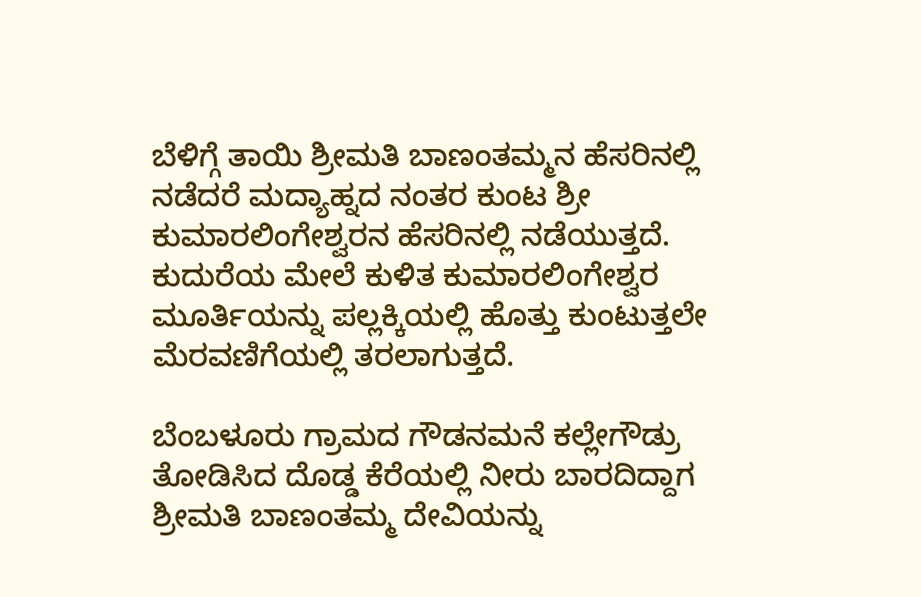ಬೆಳಿಗ್ಗೆ ತಾಯಿ ಶ್ರೀಮತಿ ಬಾಣಂತಮ್ಮನ ಹೆಸರಿನಲ್ಲಿ ನಡೆದರೆ ಮದ್ಯಾಹ್ನದ ನಂತರ ಕುಂಟ ಶ್ರೀ ಕುಮಾರಲಿಂಗೇಶ್ವರನ ಹೆಸರಿನಲ್ಲಿ ನಡೆಯುತ್ತದೆ. ಕುದುರೆಯ ಮೇಲೆ ಕುಳಿತ ಕುಮಾರಲಿಂಗೇಶ್ವರ ಮೂರ್ತಿಯನ್ನು ಪಲ್ಲಕ್ಕಿಯಲ್ಲಿ ಹೊತ್ತು ಕುಂಟುತ್ತಲೇ ಮೆರವಣಿಗೆಯಲ್ಲಿ ತರಲಾಗುತ್ತದೆ.

ಬೆಂಬಳೂರು ಗ್ರಾಮದ ಗೌಡನಮನೆ ಕಲ್ಲೇಗೌಡ್ರು ತೋಡಿಸಿದ ದೊಡ್ಡ ಕೆರೆಯಲ್ಲಿ ನೀರು ಬಾರದಿದ್ದಾಗ ಶ್ರೀಮತಿ ಬಾಣಂತಮ್ಮ ದೇವಿಯನ್ನು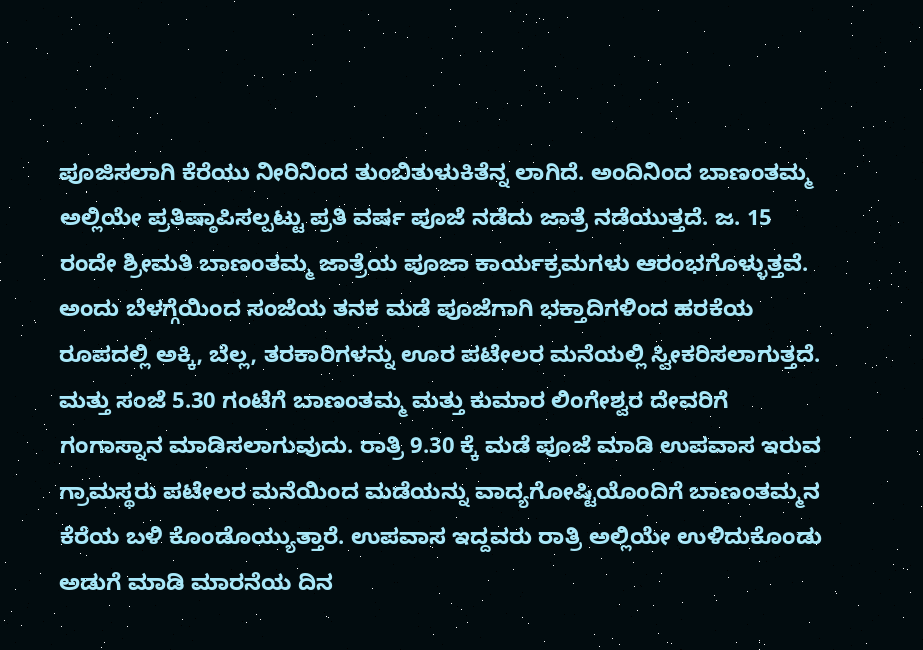ಪೂಜಿಸಲಾಗಿ ಕೆರೆಯು ನೀರಿನಿಂದ ತುಂಬಿತುಳುಕಿತೆನ್ನ ಲಾಗಿದೆ. ಅಂದಿನಿಂದ ಬಾಣಂತಮ್ಮ ಅಲ್ಲಿಯೇ ಪ್ರತಿಷ್ಠಾಪಿಸಲ್ಪಟ್ಟು ಪ್ರತಿ ವರ್ಷ ಪೂಜೆ ನಡೆದು ಜಾತ್ರೆ ನಡೆಯುತ್ತದೆ. ಜ. 15 ರಂದೇ ಶ್ರೀಮತಿ ಬಾಣಂತಮ್ಮ ಜಾತ್ರೆಯ ಪೂಜಾ ಕಾರ್ಯಕ್ರಮಗಳು ಆರಂಭಗೊಳ್ಳುತ್ತವೆ. ಅಂದು ಬೆಳಗ್ಗೆಯಿಂದ ಸಂಜೆಯ ತನಕ ಮಡೆ ಪೂಜೆಗಾಗಿ ಭಕ್ತಾದಿಗಳಿಂದ ಹರಕೆಯ ರೂಪದಲ್ಲಿ ಅಕ್ಕಿ, ಬೆಲ್ಲ, ತರಕಾರಿಗಳನ್ನು ಊರ ಪಟೇಲರ ಮನೆಯಲ್ಲಿ ಸ್ವೀಕರಿಸಲಾಗುತ್ತದೆ. ಮತ್ತು ಸಂಜೆ 5.30 ಗಂಟೆಗೆ ಬಾಣಂತಮ್ಮ ಮತ್ತು ಕುಮಾರ ಲಿಂಗೇಶ್ವರ ದೇವರಿಗೆ ಗಂಗಾಸ್ನಾನ ಮಾಡಿಸಲಾಗುವುದು. ರಾತ್ರಿ 9.30 ಕ್ಕೆ ಮಡೆ ಪೂಜೆ ಮಾಡಿ ಉಪವಾಸ ಇರುವ ಗ್ರಾಮಸ್ಥರು ಪಟೇಲರ ಮನೆಯಿಂದ ಮಡೆಯನ್ನು ವಾದ್ಯಗೋಷ್ಟಿಯೊಂದಿಗೆ ಬಾಣಂತಮ್ಮನ ಕೆರೆಯ ಬಳಿ ಕೊಂಡೊಯ್ಯುತ್ತಾರೆ. ಉಪವಾಸ ಇದ್ದವರು ರಾತ್ರಿ ಅಲ್ಲಿಯೇ ಉಳಿದುಕೊಂಡು ಅಡುಗೆ ಮಾಡಿ ಮಾರನೆಯ ದಿನ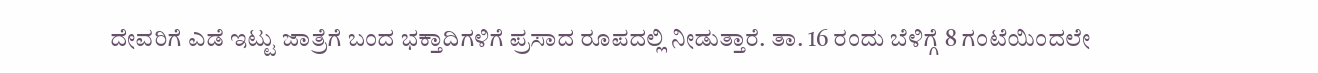ದೇವರಿಗೆ ಎಡೆ ಇಟ್ಟು ಜಾತ್ರೆಗೆ ಬಂದ ಭಕ್ತಾದಿಗಳಿಗೆ ಪ್ರಸಾದ ರೂಪದಲ್ಲಿ ನೀಡುತ್ತಾರೆ. ತಾ. 16 ರಂದು ಬೆಳಿಗ್ಗೆ 8 ಗಂಟೆಯಿಂದಲೇ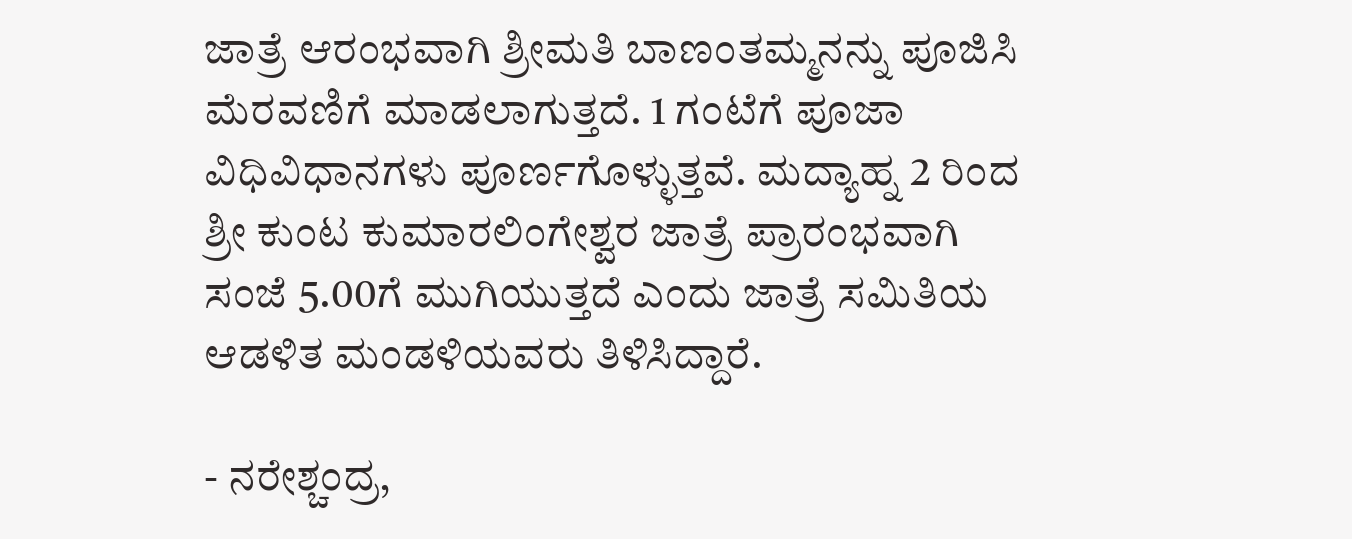ಜಾತ್ರೆ ಆರಂಭವಾಗಿ ಶ್ರೀಮತಿ ಬಾಣಂತಮ್ಮನನ್ನು ಪೂಜಿಸಿ ಮೆರವಣಿಗೆ ಮಾಡಲಾಗುತ್ತದೆ. 1 ಗಂಟೆಗೆ ಪೂಜಾ ವಿಧಿವಿಧಾನಗಳು ಪೂರ್ಣಗೊಳ್ಳುತ್ತವೆ. ಮದ್ಯಾಹ್ನ 2 ರಿಂದ ಶ್ರೀ ಕುಂಟ ಕುಮಾರಲಿಂಗೇಶ್ವರ ಜಾತ್ರೆ ಪ್ರಾರಂಭವಾಗಿ ಸಂಜೆ 5.00ಗೆ ಮುಗಿಯುತ್ತದೆ ಎಂದು ಜಾತ್ರೆ ಸಮಿತಿಯ ಆಡಳಿತ ಮಂಡಳಿಯವರು ತಿಳಿಸಿದ್ದಾರೆ.

- ನರೇಶ್ಚಂದ್ರ,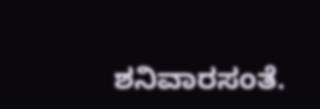ಶನಿವಾರಸಂತೆ.